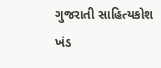ગુજરાતી સાહિત્યકોશ ખંડ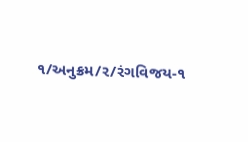૧/અનુક્રમ/ર/રંગવિજય-૧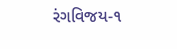રંગવિજય-૧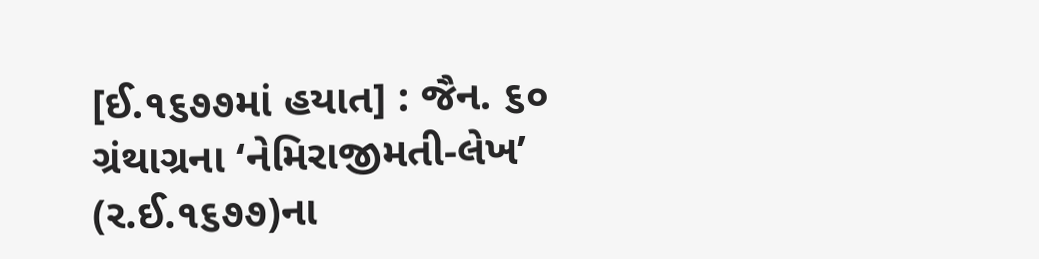[ઈ.૧૬૭૭માં હયાત] : જૈન. ૬૦ ગ્રંથાગ્રના ‘નેમિરાજીમતી-લેખ’ (ર.ઈ.૧૬૭૭)ના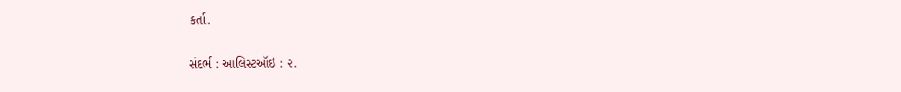કર્તા.

સંદર્ભ : આલિસ્ટઑઇ : ૨.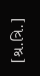[શ્ર.ત્રિ.]